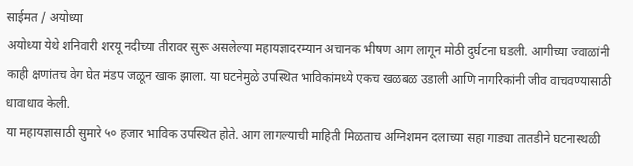साईमत / अयोध्या
अयोध्या येथे शनिवारी शरयू नदीच्या तीरावर सुरू असलेल्या महायज्ञादरम्यान अचानक भीषण आग लागून मोठी दुर्घटना घडली. आगीच्या ज्वाळांनी काही क्षणांतच वेग घेत मंडप जळून खाक झाला. या घटनेमुळे उपस्थित भाविकांमध्ये एकच खळबळ उडाली आणि नागरिकांनी जीव वाचवण्यासाठी धावाधाव केली.
या महायज्ञासाठी सुमारे ५० हजार भाविक उपस्थित होते. आग लागल्याची माहिती मिळताच अग्निशमन दलाच्या सहा गाड्या तातडीने घटनास्थळी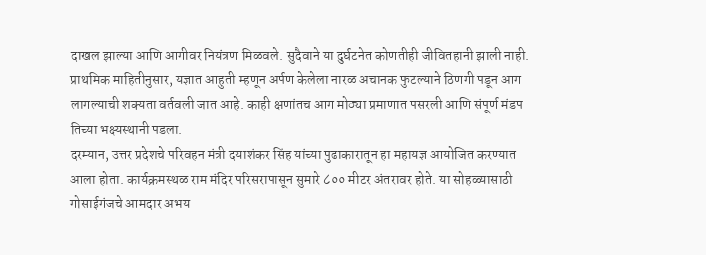दाखल झाल्या आणि आगीवर नियंत्रण मिळवले. सुदैवाने या दुर्घटनेत कोणतीही जीवितहानी झाली नाही.
प्राथमिक माहितीनुसार, यज्ञात आहुती म्हणून अर्पण केलेला नारळ अचानक फुटल्याने ठिणगी पडून आग लागल्याची शक्यता वर्तवली जात आहे. काही क्षणांतच आग मोठ्या प्रमाणात पसरली आणि संपूर्ण मंडप तिच्या भक्ष्यस्थानी पडला.
दरम्यान, उत्तर प्रदेशचे परिवहन मंत्री दयाशंकर सिंह यांच्या पुढाकारातून हा महायज्ञ आयोजित करण्यात आला होता. कार्यक्रमस्थळ राम मंदिर परिसरापासून सुमारे ८०० मीटर अंतरावर होते. या सोहळ्यासाठी गोसाईगंजचे आमदार अभय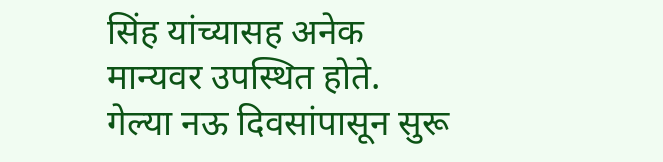सिंह यांच्यासह अनेक मान्यवर उपस्थित होते.
गेल्या नऊ दिवसांपासून सुरू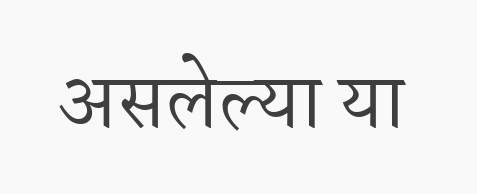असलेल्या या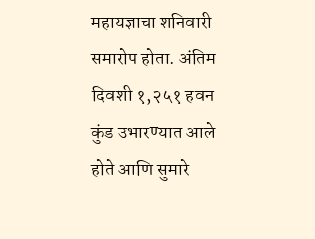महायज्ञाचा शनिवारी समारोप होता. अंतिम दिवशी १,२५१ हवन कुंड उभारण्यात आले होते आणि सुमारे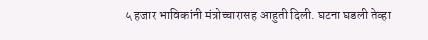५ हजार भाविकांनी मंत्रोच्चारासह आहुती दिली. घटना घडली तेव्हा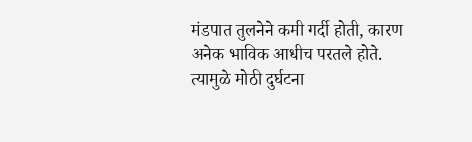मंडपात तुलनेने कमी गर्दी होती, कारण अनेक भाविक आधीच परतले होते. त्यामुळे मोठी दुर्घटना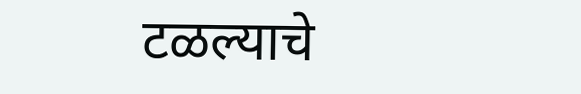टळल्याचे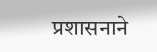प्रशासनाने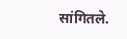सांगितले.